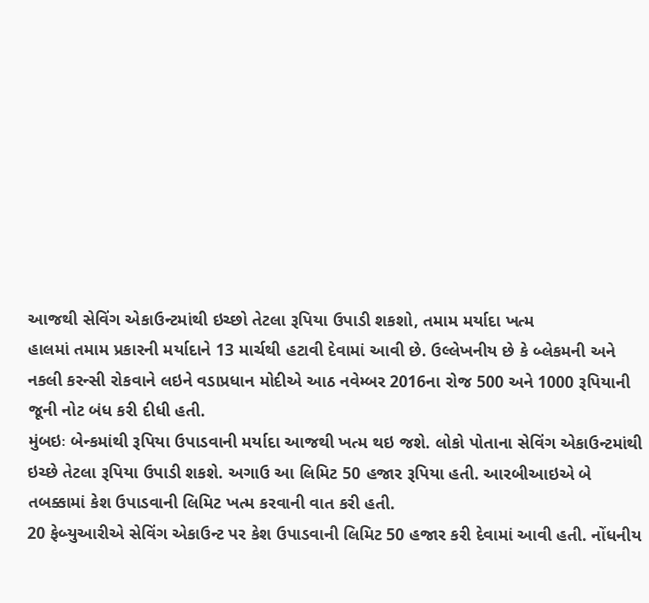આજથી સેવિંગ એકાઉન્ટમાંથી ઇચ્છો તેટલા રૂપિયા ઉપાડી શકશો, તમામ મર્યાદા ખત્મ
હાલમાં તમામ પ્રકારની મર્યાદાને 13 માર્ચથી હટાવી દેવામાં આવી છે. ઉલ્લેખનીય છે કે બ્લેકમની અને નકલી કરન્સી રોકવાને લઇને વડાપ્રધાન મોદીએ આઠ નવેમ્બર 2016ના રોજ 500 અને 1000 રૂપિયાની જૂની નોટ બંધ કરી દીધી હતી.
મુંબઇઃ બેન્કમાંથી રૂપિયા ઉપાડવાની મર્યાદા આજથી ખત્મ થઇ જશે. લોકો પોતાના સેવિંગ એકાઉન્ટમાંથી ઇચ્છે તેટલા રૂપિયા ઉપાડી શકશે. અગાઉ આ લિમિટ 50 હજાર રૂપિયા હતી. આરબીઆઇએ બે તબક્કામાં કેશ ઉપાડવાની લિમિટ ખત્મ કરવાની વાત કરી હતી.
20 ફેબ્યુઆરીએ સેવિંગ એકાઉન્ટ પર કેશ ઉપાડવાની લિમિટ 50 હજાર કરી દેવામાં આવી હતી. નોંધનીય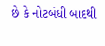છે કે નોટબંધી બાદથી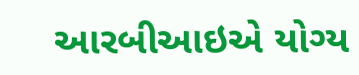આરબીઆઇએ યોગ્ય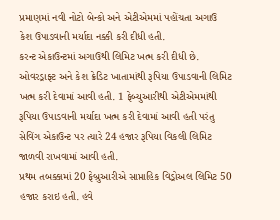પ્રમાણમાં નવી નોટો બેન્કો અને એટીએમમાં પહોંચતા અગાઉ કેશ ઉપાડવાની મર્યાદા નક્કી કરી દીધી હતી.
કરન્ટ એકાઉન્ટમાં અગાઉથી લિમિટ ખત્મ કરી દીધી છે. ઓવરડ્રાફ્ટ અને કેશ ક્રેડિટ ખાતામાંથી રૂપિયા ઉપાડવાની લિમિટ ખત્મ કરી દેવામાં આવી હતી. 1 ફેબ્યુઆરીથી એટીએમમાંથી રૂપિયા ઉપાડવાની મર્યાદા ખત્મ કરી દેવામાં આવી હતી પરંતુ સેવિંગ એકાઉન્ટ પર ત્યારે 24 હજાર રૂપિયા વિકલી લિમિટ જાળવી રાખવામાં આવી હતી.
પ્રથમ તબક્કામાં 20 ફેબ્રુઆરીએ સાપ્તાહિક વિડ્રોઅલ લિમિટ 50 હજાર કરાઇ હતી. હવે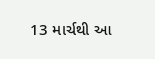13 માર્ચથી આ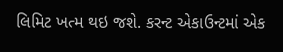લિમિટ ખત્મ થઇ જશે. કરન્ટ એકાઉન્ટમાં એક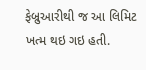ફેબ્રુઆરીથી જ આ લિમિટ ખત્મ થઇ ગઇ હતી.